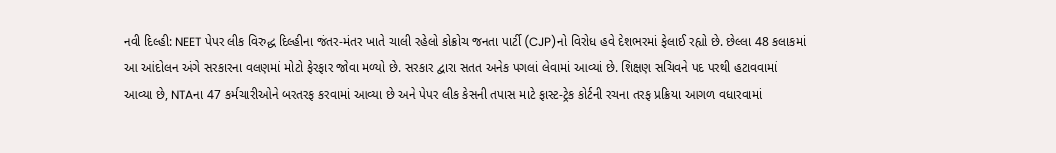નવી દિલ્હી: NEET પેપર લીક વિરુદ્ધ દિલ્હીના જંતર-મંતર ખાતે ચાલી રહેલો કોક્રોચ જનતા પાર્ટી (CJP)નો વિરોધ હવે દેશભરમાં ફેલાઈ રહ્યો છે. છેલ્લા 48 કલાકમાં આ આંદોલન અંગે સરકારના વલણમાં મોટો ફેરફાર જોવા મળ્યો છે. સરકાર દ્વારા સતત અનેક પગલાં લેવામાં આવ્યાં છે. શિક્ષણ સચિવને પદ પરથી હટાવવામાં આવ્યા છે, NTAના 47 કર્મચારીઓને બરતરફ કરવામાં આવ્યા છે અને પેપર લીક કેસની તપાસ માટે ફાસ્ટ-ટ્રેક કોર્ટની રચના તરફ પ્રક્રિયા આગળ વધારવામાં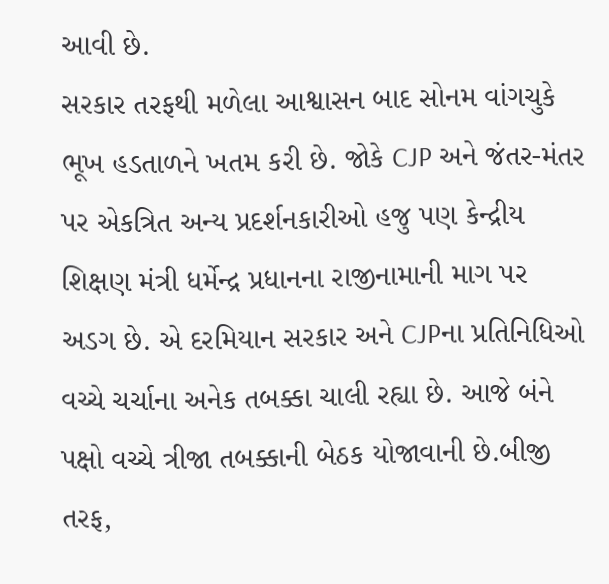આવી છે.
સરકાર તરફથી મળેલા આશ્વાસન બાદ સોનમ વાંગચુકે ભૂખ હડતાળને ખતમ કરી છે. જોકે CJP અને જંતર-મંતર પર એકત્રિત અન્ય પ્રદર્શનકારીઓ હજુ પણ કેન્દ્રીય શિક્ષણ મંત્રી ધર્મેન્દ્ર પ્રધાનના રાજીનામાની માગ પર અડગ છે. એ દરમિયાન સરકાર અને CJPના પ્રતિનિધિઓ વચ્ચે ચર્ચાના અનેક તબક્કા ચાલી રહ્યા છે. આજે બંને પક્ષો વચ્ચે ત્રીજા તબક્કાની બેઠક યોજાવાની છે.બીજી તરફ,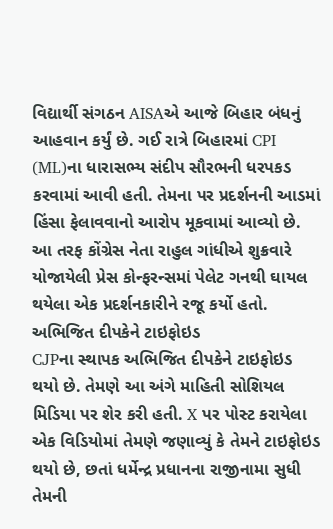વિદ્યાર્થી સંગઠન AISAએ આજે બિહાર બંધનું આહવાન કર્યું છે. ગઈ રાત્રે બિહારમાં CPI (ML)ના ધારાસભ્ય સંદીપ સૌરભની ધરપકડ કરવામાં આવી હતી. તેમના પર પ્રદર્શનની આડમાં હિંસા ફેલાવવાનો આરોપ મૂકવામાં આવ્યો છે. આ તરફ કોંગ્રેસ નેતા રાહુલ ગાંધીએ શુક્રવારે યોજાયેલી પ્રેસ કોન્ફરન્સમાં પેલેટ ગનથી ઘાયલ થયેલા એક પ્રદર્શનકારીને રજૂ કર્યો હતો.
અભિજિત દીપકેને ટાઇફોઇડ
CJPના સ્થાપક અભિજિત દીપકેને ટાઇફોઇડ થયો છે. તેમણે આ અંગે માહિતી સોશિયલ મિડિયા પર શેર કરી હતી. X પર પોસ્ટ કરાયેલા એક વિડિયોમાં તેમણે જણાવ્યું કે તેમને ટાઇફોઇડ થયો છે, છતાં ધર્મેન્દ્ર પ્રધાનના રાજીનામા સુધી તેમની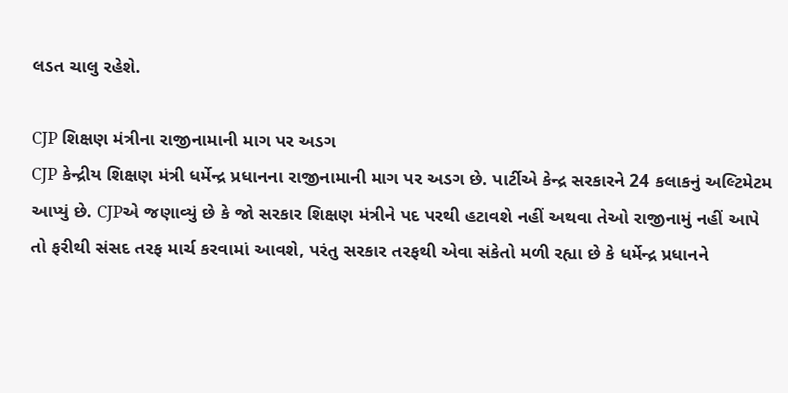લડત ચાલુ રહેશે.

CJP શિક્ષણ મંત્રીના રાજીનામાની માગ પર અડગ
CJP કેન્દ્રીય શિક્ષણ મંત્રી ધર્મેન્દ્ર પ્રધાનના રાજીનામાની માગ પર અડગ છે. પાર્ટીએ કેન્દ્ર સરકારને 24 કલાકનું અલ્ટિમેટમ આપ્યું છે. CJPએ જણાવ્યું છે કે જો સરકાર શિક્ષણ મંત્રીને પદ પરથી હટાવશે નહીં અથવા તેઓ રાજીનામું નહીં આપે તો ફરીથી સંસદ તરફ માર્ચ કરવામાં આવશે, પરંતુ સરકાર તરફથી એવા સંકેતો મળી રહ્યા છે કે ધર્મેન્દ્ર પ્રધાનને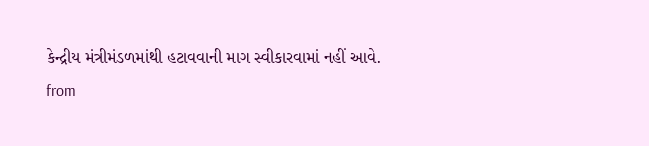કેન્દ્રીય મંત્રીમંડળમાંથી હટાવવાની માગ સ્વીકારવામાં નહીં આવે.
from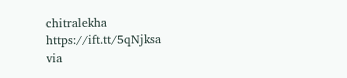chitralekha https://ift.tt/5qNjksa
via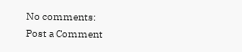No comments:
Post a Comment